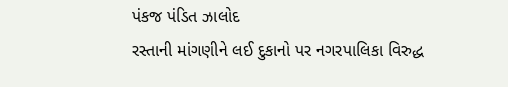પંકજ પંડિત ઝાલોદ
રસ્તાની માંગણીને લઈ દુકાનો પર નગરપાલિકા વિરુદ્ધ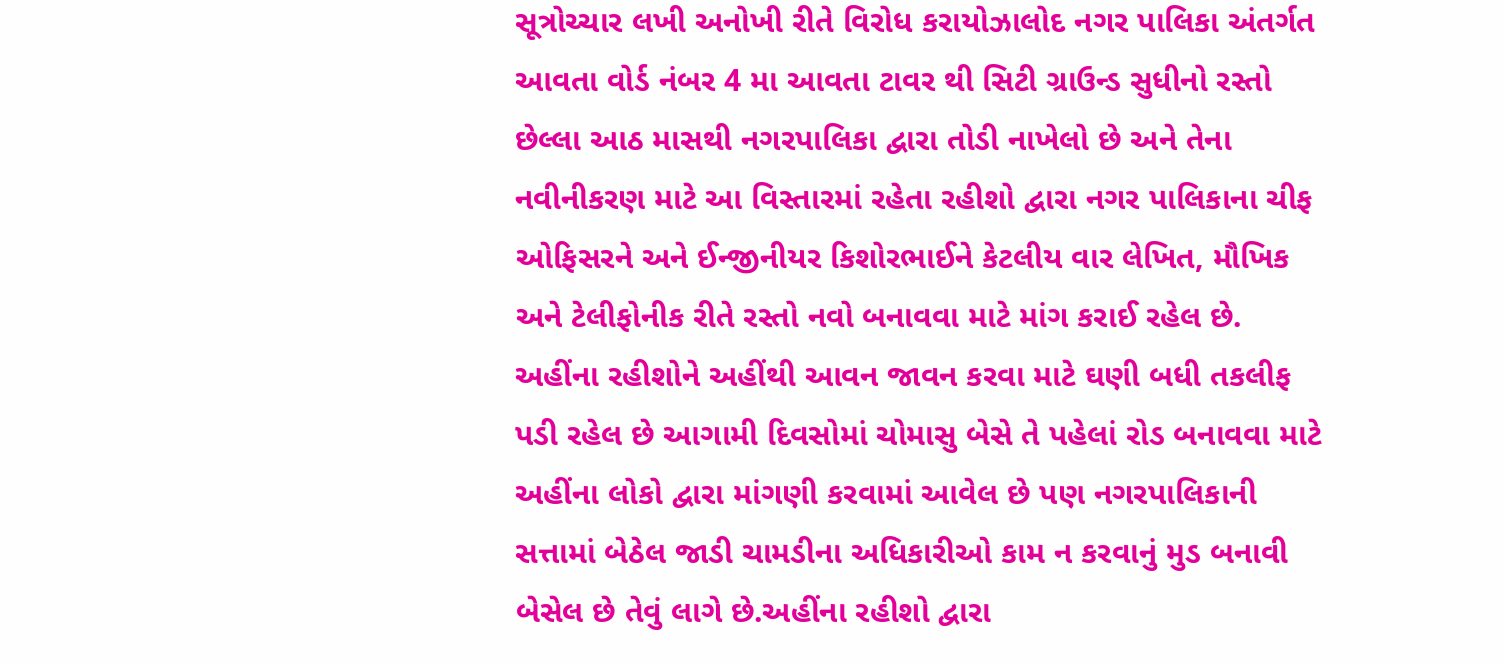સૂત્રોચ્ચાર લખી અનોખી રીતે વિરોધ કરાયોઝાલોદ નગર પાલિકા અંતર્ગત આવતા વોર્ડ નંબર 4 મા આવતા ટાવર થી સિટી ગ્રાઉન્ડ સુધીનો રસ્તો છેલ્લા આઠ માસથી નગરપાલિકા દ્વારા તોડી નાખેલો છે અને તેના નવીનીકરણ માટે આ વિસ્તારમાં રહેતા રહીશો દ્વારા નગર પાલિકાના ચીફ ઓફિસરને અને ઈન્જીનીયર કિશોરભાઈને કેટલીય વાર લેખિત, મૌખિક અને ટેલીફોનીક રીતે રસ્તો નવો બનાવવા માટે માંગ કરાઈ રહેલ છે. અહીંના રહીશોને અહીંથી આવન જાવન કરવા માટે ઘણી બધી તકલીફ પડી રહેલ છે આગામી દિવસોમાં ચોમાસુ બેસે તે પહેલાં રોડ બનાવવા માટે અહીંના લોકો દ્વારા માંગણી કરવામાં આવેલ છે પણ નગરપાલિકાની સત્તામાં બેઠેલ જાડી ચામડીના અધિકારીઓ કામ ન કરવાનું મુડ બનાવી બેસેલ છે તેવું લાગે છે.અહીંના રહીશો દ્વારા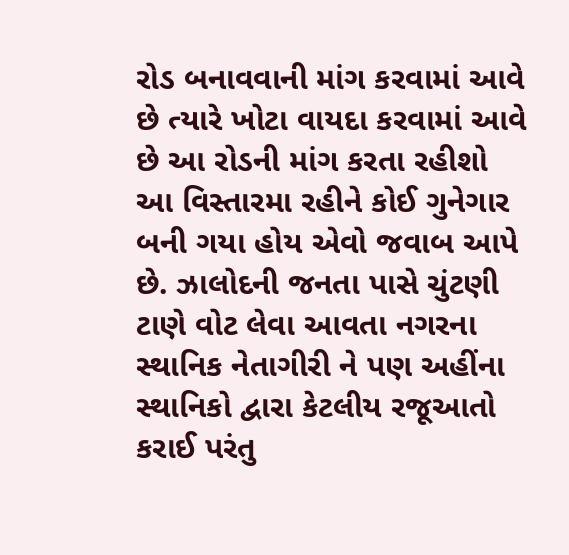રોડ બનાવવાની માંગ કરવામાં આવે છે ત્યારે ખોટા વાયદા કરવામાં આવે છે આ રોડની માંગ કરતા રહીશો આ વિસ્તારમા રહીને કોઈ ગુનેગાર બની ગયા હોય એવો જવાબ આપે છે. ઝાલોદની જનતા પાસે ચુંટણી ટાણે વોટ લેવા આવતા નગરના સ્થાનિક નેતાગીરી ને પણ અહીંના સ્થાનિકો દ્વારા કેટલીય રજૂઆતો કરાઈ પરંતુ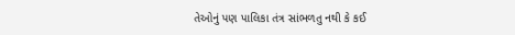તેઓનું પણ પાલિકા તંત્ર સાંભળતુ નથી કે કઈ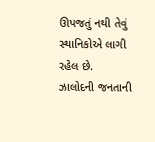ઊપજતું નથી તેવું સ્થાનિકોએ લાગી રહેલ છે.
ઝાલોદની જનતાની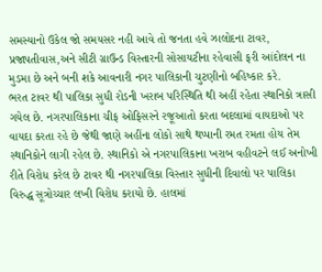સમસ્યાનો ઉકેલ જો સમયસર નહી આવે તો જનતા હવે ઝાલોદના ટાવર, પ્રજાપતીવાસ,અને સીટી ગ્રાઉન્ડ વિસ્તારની સોસાયટીના રહેવાસી ફરી આંદોલન ના મુડમા છે અને બની શકે આવનારી નગર પાલિકાની ચુટણીનો બહિષ્કાર કરે.
ભરત ટાવર થી પાલિકા સુધી રોડની ખરાબ પરિસ્થિતિ થી અહીં રહેતા સ્થાનિકો ત્રાસી ગયેલ છે. નગરપાલિકાના ચીફ ઓફિસરને રજૂઆતો કરતા બદલામાં વાયદાઓ પર વાયદા કરતા રહે છે જેથી જાણે અહીંના લોકો સાથે થપ્પાની રમત રમતા હોય તેમ સ્થાનિકોને લાગી રહેલ છે. સ્થાનિકો એ નગરપાલિકાના ખરાબ વહીવટને લઈ અનોખી રીતે વિરોધ કરેલ છે ટાવર થી નગરપાલિકા વિસ્તાર સુધીની દિવાલો પર પાલિકા વિરુદ્ધ સૂત્રોચ્ચાર લખી વિરોધ કરાયો છે. હાલમાં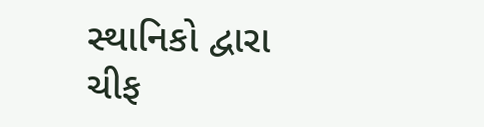સ્થાનિકો દ્વારા ચીફ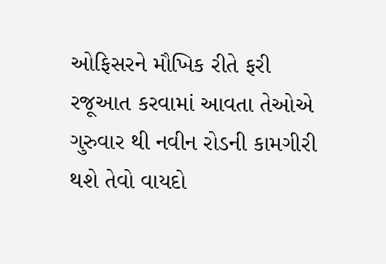ઓફિસરને મૌખિક રીતે ફરી રજૂઆત કરવામાં આવતા તેઓએ ગુરુવાર થી નવીન રોડની કામગીરી થશે તેવો વાયદો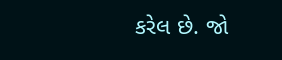કરેલ છે. જો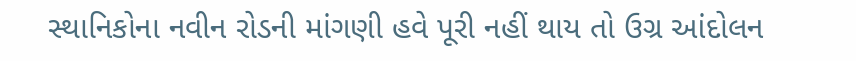સ્થાનિકોના નવીન રોડની માંગણી હવે પૂરી નહીં થાય તો ઉગ્ર આંદોલન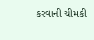કરવાની ચીમકી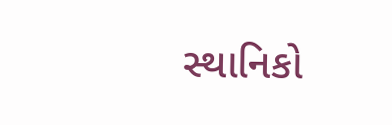સ્થાનિકો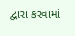દ્વારા કરવામાં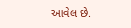આવેલ છે.